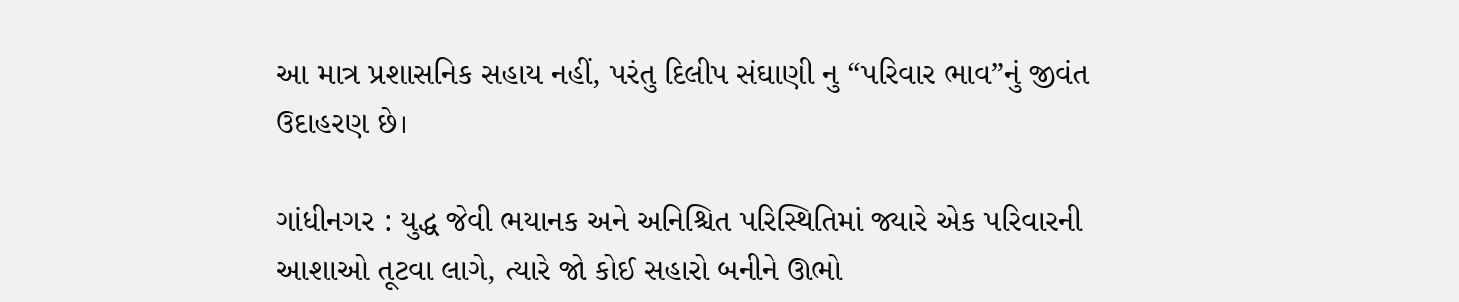આ માત્ર પ્રશાસનિક સહાય નહીં, પરંતુ દિલીપ સંઘાણી નુ “પરિવાર ભાવ”નું જીવંત ઉદાહરણ છે।

ગાંધીનગર : યુદ્ધ જેવી ભયાનક અને અનિશ્ચિત પરિસ્થિતિમાં જ્યારે એક પરિવારની આશાઓ તૂટવા લાગે, ત્યારે જો કોઈ સહારો બનીને ઊભો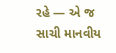રહે — એ જ સાચી માનવીય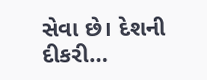સેવા છે। દેશની દીકરી…